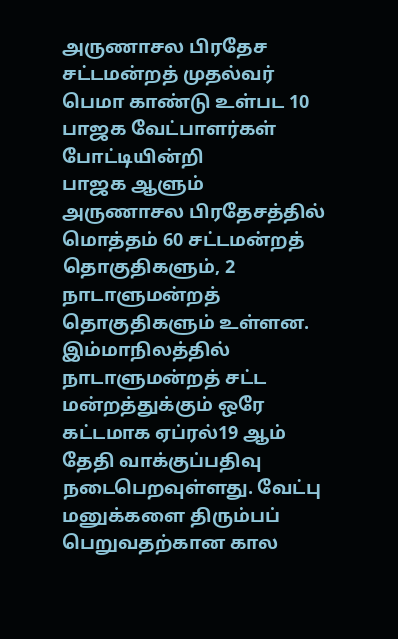அருணாசல பிரதேச சட்டமன்றத் முதல்வர் பெமா காண்டு உள்பட 10 பாஜக வேட்பாளர்கள் போட்டியின்றி
பாஜக ஆளும் அருணாசல பிரதேசத்தில் மொத்தம் 60 சட்டமன்றத் தொகுதிகளும், 2 நாடாளுமன்றத் தொகுதிகளும் உள்ளன. இம்மாநிலத்தில் நாடாளுமன்றத் சட்ட மன்றத்துக்கும் ஒரே கட்டமாக ஏப்ரல்19 ஆம் தேதி வாக்குப்பதிவு நடைபெறவுள்ளது. வேட்பு மனுக்களை திரும்பப் பெறுவதற்கான கால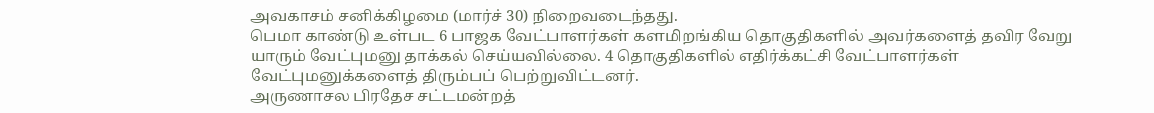அவகாசம் சனிக்கிழமை (மார்ச் 30) நிறைவடைந்தது.
பெமா காண்டு உள்பட 6 பாஜக வேட்பாளர்கள் களமிறங்கிய தொகுதிகளில் அவர்களைத் தவிர வேறு யாரும் வேட்புமனு தாக்கல் செய்யவில்லை. 4 தொகுதிகளில் எதிர்க்கட்சி வேட்பாளர்கள் வேட்புமனுக்களைத் திரும்பப் பெற்றுவிட்டனர்.
அருணாசல பிரதேச சட்டமன்றத்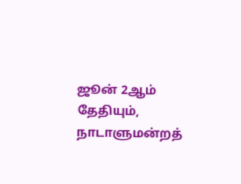ஜூன் 2ஆம் தேதியும், நாடாளுமன்றத்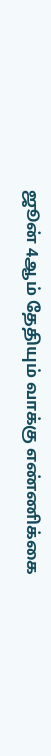ஜூன் 4ஆம் தேதியும் வாக்கு எண்ணிக்கை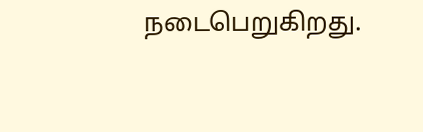நடைபெறுகிறது.